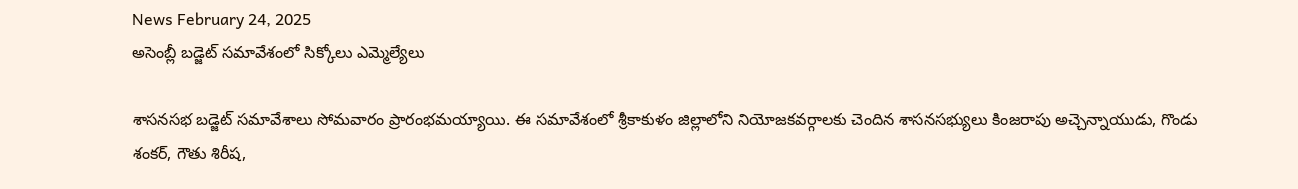News February 24, 2025
అసెంబ్లీ బడ్జెట్ సమావేశంలో సిక్కోలు ఎమ్మెల్యేలు

శాసనసభ బడ్జెట్ సమావేశాలు సోమవారం ప్రారంభమయ్యాయి. ఈ సమావేశంలో శ్రీకాకుళం జిల్లాలోని నియోజకవర్గాలకు చెందిన శాసనసభ్యులు కింజరాపు అచ్చెన్నాయుడు, గొండు శంకర్, గౌతు శిరీష,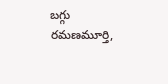బగ్గు రమణమూర్తి,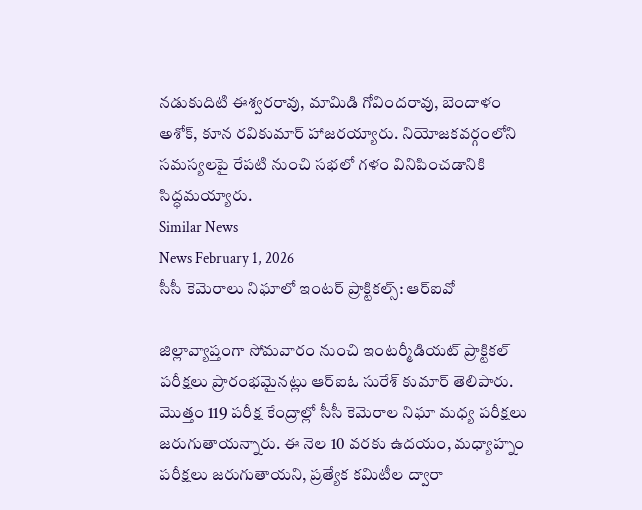నడుకుదిటి ఈశ్వరరావు, మామిడి గోవిందరావు, బెందాళం అశోక్, కూన రవికుమార్ హాజరయ్యారు. నియోజకవర్గంలోని సమస్యలపై రేపటి నుంచి సభలో గళం వినిపించడానికి సిద్ధమయ్యారు.
Similar News
News February 1, 2026
సీసీ కెమెరాలు నిఘాలో ఇంటర్ ప్రాక్టికల్స్: ఆర్ఐవో

జిల్లావ్యాప్తంగా సోమవారం నుంచి ఇంటర్మీడియట్ ప్రాక్టికల్ పరీక్షలు ప్రారంభమైనట్లు ఆర్ఐఓ సురేశ్ కుమార్ తెలిపారు. మొత్తం 119 పరీక్ష కేంద్రాల్లో సీసీ కెమెరాల నిఘా మధ్య పరీక్షలు జరుగుతాయన్నారు. ఈ నెల 10 వరకు ఉదయం, మధ్యాహ్నం పరీక్షలు జరుగుతాయని, ప్రత్యేక కమిటీల ద్వారా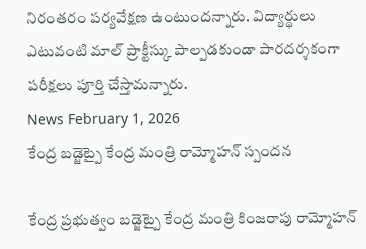నిరంతరం పర్యవేక్షణ ఉంటుందన్నారు. విద్యార్థులు ఎటువంటి మాల్ ప్రాక్టీస్కు పాల్పడకుండా పారదర్శకంగా పరీక్షలు పూర్తి చేస్తామన్నారు.
News February 1, 2026
కేంద్ర బడ్జెట్పై కేంద్ర మంత్రి రామ్మోహన్ స్పందన

కేంద్ర ప్రభుత్వం బడ్జెట్పై కేంద్ర మంత్రి కింజరాపు రామ్మోహన్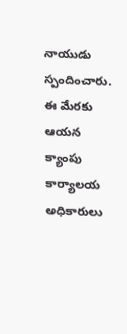నాయుడు స్పందించారు. ఈ మేరకు ఆయన క్యాంపు కార్యాలయ అధికారులు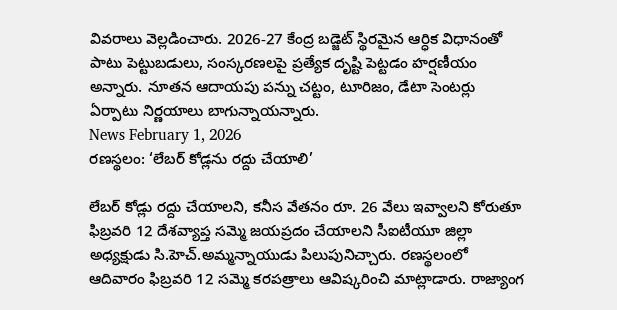వివరాలు వెల్లడించారు. 2026-27 కేంద్ర బడ్జెట్ స్థిరమైన ఆర్ధిక విధానంతో పాటు పెట్టుబడులు, సంస్కరణలపై ప్రత్యేక దృష్టి పెట్టడం హర్షణీయం అన్నారు. నూతన ఆదాయపు పన్ను చట్టం, టూరిజం, డేటా సెంటర్లు ఏర్పాటు నిర్ణయాలు బాగున్నాయన్నారు.
News February 1, 2026
రణస్థలం: ‘లేబర్ కోడ్లను రద్దు చేయాలి’

లేబర్ కోడ్లు రద్దు చేయాలని, కనీస వేతనం రూ. 26 వేలు ఇవ్వాలని కోరుతూ ఫిబ్రవరి 12 దేశవ్యాప్త సమ్మె జయప్రదం చేయాలని సీఐటీయూ జిల్లా అధ్యక్షుడు సి.హెచ్.అమ్మన్నాయుడు పిలుపునిచ్చారు. రణస్థలంలో ఆదివారం ఫిబ్రవరి 12 సమ్మె కరపత్రాలు ఆవిష్కరించి మాట్లాడారు. రాజ్యాంగ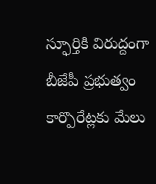స్ఫూర్తికి విరుద్దంగా బీజేపీ ప్రభుత్వం కార్పొరేట్లకు మేలు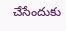చేసేందుకు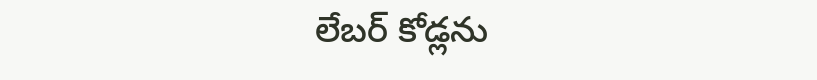లేబర్ కోడ్లను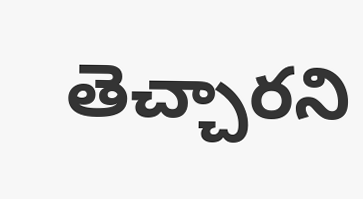తెచ్చారని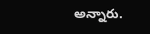అన్నారు.